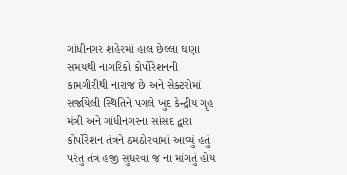ગાંધીનગર શહેરમાં હાલ છેલ્લા ઘણા સમયથી નાગરિકો કોર્પોરેશનની કામગીરીથી નારાજ છે અને સેક્ટરોમાં સર્જાયેલી સ્થિતિને પગલે ખુદ કેન્દ્રીય ગૃહ મંત્રી અને ગાંધીનગરના સાંસદ દ્વારા કોર્પોરેશન તંત્રને ઠમઠોરવામાં આવ્યું હતું પરંતુ તંત્ર હજી સુધરવા જ ના માંગતું હોય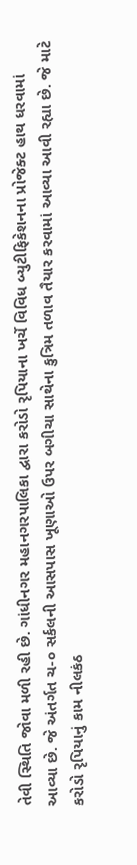તેવી સ્થિતિ જોવા મળી રહી છે. ગાંધીનગર મહાનગરપાલિકા દ્વારા કરોડો રૃપિયાના ખર્ચે વિવિધ બ્યુટીફિકેશનના પ્રોજેક્ટ હાથ ધરવામાં આવ્યા છે. જે અંતર્ગત ચ-૦ સર્કલની આસપાસ ખૂણાઓ ઉપર બગીચા સાથેના કુત્રિમ તળાવ તૈયાર કરવામાં આવ્યા આવી રહ્યા છે. જે માટે કરોડો રૃપિયાનું કામ નીલકંઠ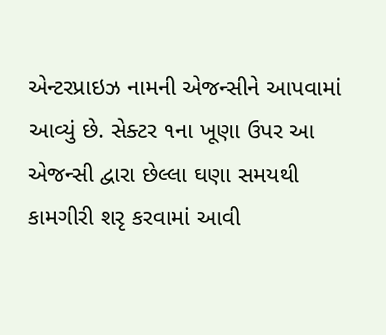એન્ટરપ્રાઇઝ નામની એજન્સીને આપવામાં આવ્યું છે. સેક્ટર ૧ના ખૂણા ઉપર આ એજન્સી દ્વારા છેલ્લા ઘણા સમયથી કામગીરી શરૃ કરવામાં આવી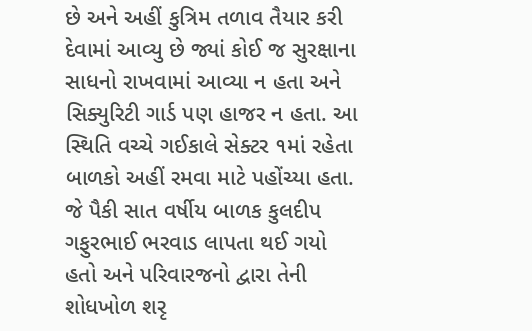છે અને અહીં કુત્રિમ તળાવ તૈયાર કરી દેવામાં આવ્યુ છે જ્યાં કોઈ જ સુરક્ષાના સાધનો રાખવામાં આવ્યા ન હતા અને સિક્યુરિટી ગાર્ડ પણ હાજર ન હતા. આ સ્થિતિ વચ્ચે ગઈકાલે સેક્ટર ૧માં રહેતા બાળકો અહીં રમવા માટે પહોંચ્યા હતા. જે પૈકી સાત વર્ષીય બાળક કુલદીપ ગફુરભાઈ ભરવાડ લાપતા થઈ ગયો હતો અને પરિવારજનો દ્વારા તેની શોધખોળ શરૃ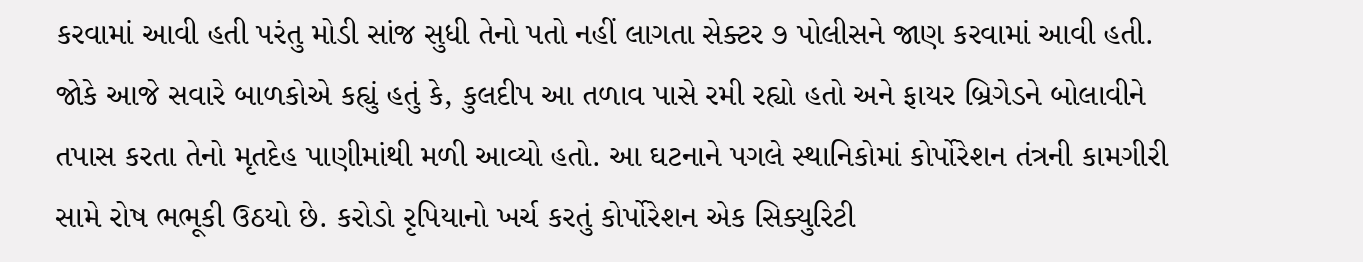કરવામાં આવી હતી પરંતુ મોડી સાંજ સુધી તેનો પતો નહીં લાગતા સેક્ટર ૭ પોલીસને જાણ કરવામાં આવી હતી. જોકે આજે સવારે બાળકોએ કહ્યું હતું કે, કુલદીપ આ તળાવ પાસે રમી રહ્યો હતો અને ફાયર બ્રિગેડને બોલાવીને તપાસ કરતા તેનો મૃતદેહ પાણીમાંથી મળી આવ્યો હતો. આ ઘટનાને પગલે સ્થાનિકોમાં કોર્પોરેશન તંત્રની કામગીરી સામે રોષ ભભૂકી ઉઠયો છે. કરોડો રૃપિયાનો ખર્ચ કરતું કોર્પોરેશન એક સિક્યુરિટી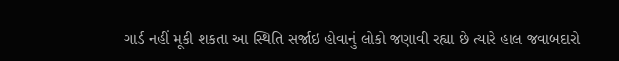ગાર્ડ નહીં મૂકી શકતા આ સ્થિતિ સર્જાઇ હોવાનું લોકો જણાવી રહ્યા છે ત્યારે હાલ જવાબદારો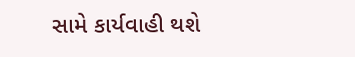સામે કાર્યવાહી થશે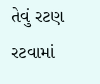તેવું રટણ રટવામાં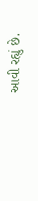આવી રહ્યું છે.